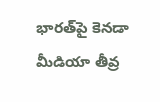భారత్‌పై కెనడా మీడియా తీవ్ర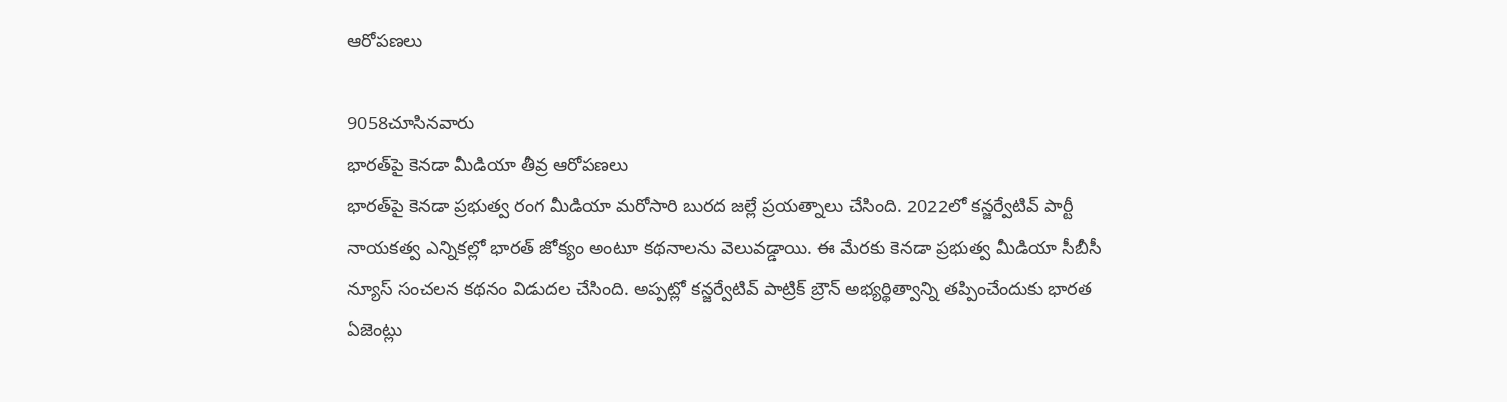ఆరోపణలు

9058చూసినవారు
భారత్‌పై కెనడా మీడియా తీవ్ర ఆరోపణలు
భారత్‌పై కెనడా ప్రభుత్వ రంగ మీడియా మరోసారి బురద జల్లే ప్రయత్నాలు చేసింది. 2022లో కన్జర్వేటివ్‌ పార్టీ నాయకత్వ ఎన్నికల్లో భారత్‌ జోక్యం అంటూ కథనాలను వెలువడ్డాయి. ఈ మేరకు కెనడా ప్రభుత్వ మీడియా సీబీసీ న్యూస్‌ సంచలన కథనం విడుదల చేసింది. అప్పట్లో కన్జర్వేటివ్‌ పాట్రిక్‌ బ్రౌన్‌ అభ్యర్థిత్వాన్ని తప్పించేందుకు భారత ఏజెంట్లు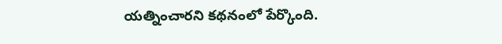యత్నించారని కథనంలో పేర్కొంది.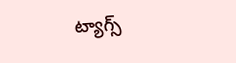ట్యాగ్స్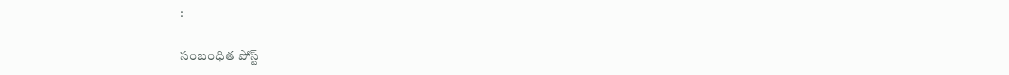:

సంబంధిత పోస్ట్